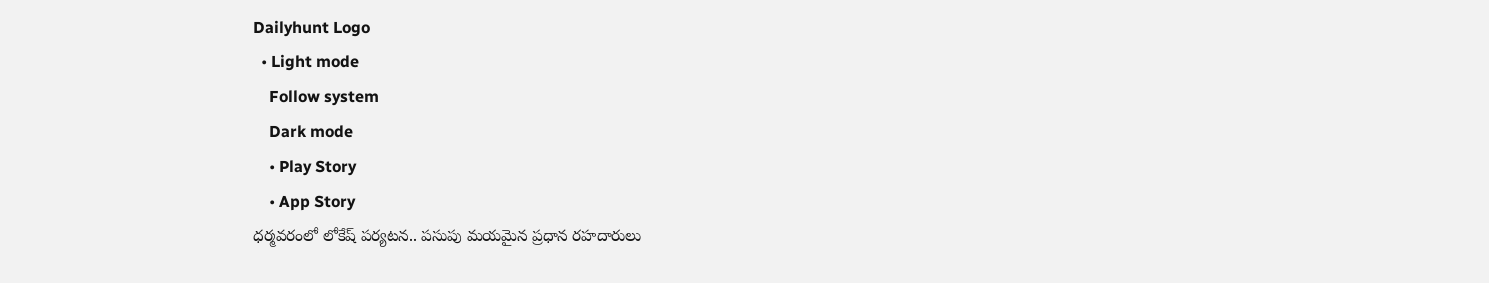Dailyhunt Logo
  • Light mode
    Follow system
    Dark mode
    • Play Story
    • App Story
ధర్మవరంలో లోకేష్ పర్యటన.. పసుపు మయమైన ప్రధాన రహదారులు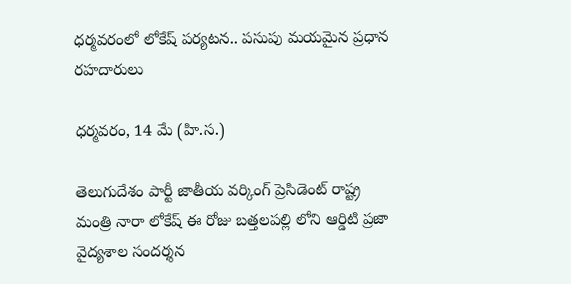ధర్మవరంలో లోకేష్ పర్యటన.. పసుపు మయమైన ప్రధాన రహదారులు

ధర్మవరం, 14 మే (హి.స.)

తెలుగుదేశం పార్టీ జాతీయ వర్కింగ్ ప్రెసిడెంట్ రాష్ట్ర మంత్రి నారా లోకేష్ ఈ రోజు బత్తలపల్లి లోని ఆర్డిటి ప్రజా వైద్యశాల సందర్శన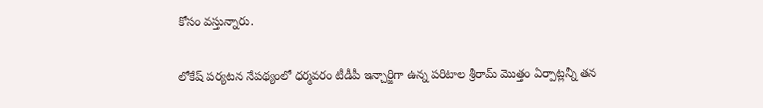కోసం వస్తున్నారు.

లోకేష్ పర్యటన నేపథ్యంలో ధర్మవరం టీడీపీ ఇన్చార్జిగా ఉన్న పరిటాల శ్రీరామ్ మొత్తం ఏర్పాట్లన్నీ తన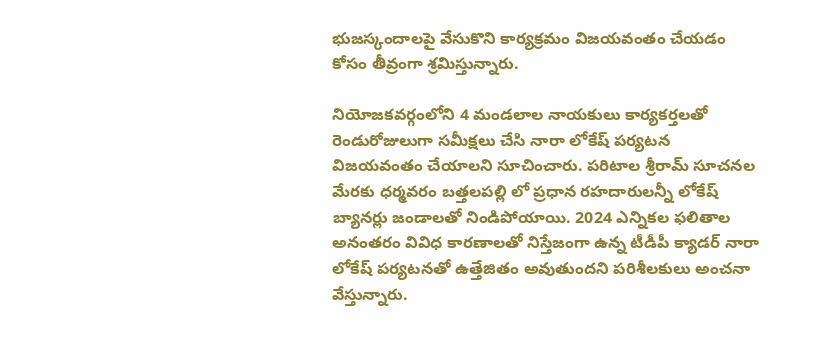భుజస్కందాలపై వేసుకొని కార్యక్రమం విజయవంతం చేయడం కోసం తీవ్రంగా శ్రమిస్తున్నారు.

నియోజకవర్గంలోని 4 మండలాల నాయకులు కార్యకర్తలతో రెండురోజులుగా సమీక్షలు చేసి నారా లోకేష్ పర్యటన విజయవంతం చేయాలని సూచించారు. పరిటాల శ్రీరామ్ సూచనల మేరకు ధర్మవరం బత్తలపల్లి లో ప్రధాన రహదారులన్నీ లోకేష్ బ్యానర్లు జండాలతో నిండిపోయాయి. 2024 ఎన్నికల ఫలితాల అనంతరం వివిధ కారణాలతో నిస్తేజంగా ఉన్న టీడీపీ క్యాడర్ నారా లోకేష్ పర్యటనతో ఉత్తేజితం అవుతుందని పరిశీలకులు అంచనా వేస్తున్నారు.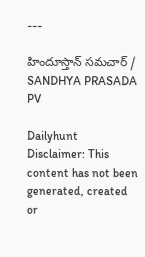---

హిందూస్తాన్ సమచార్ / SANDHYA PRASADA PV

Dailyhunt
Disclaimer: This content has not been generated, created or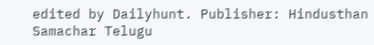edited by Dailyhunt. Publisher: Hindusthan Samachar Telugu